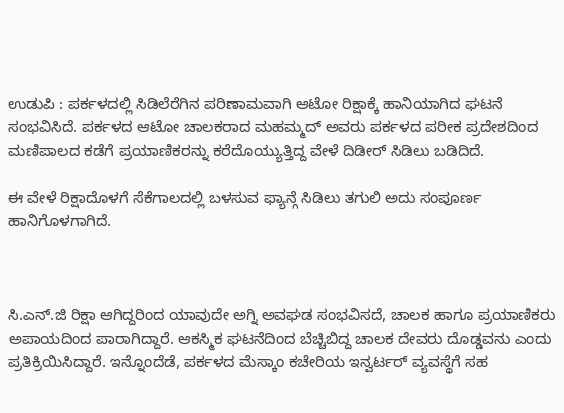ಉಡುಪಿ : ಪರ್ಕಳದಲ್ಲಿ ಸಿಡಿಲೆರೆಗಿನ ಪರಿಣಾಮವಾಗಿ ಆಟೋ ರಿಕ್ಷಾಕ್ಕೆ ಹಾನಿಯಾಗಿದ ಘಟನೆ ಸಂಭವಿಸಿದೆ. ಪರ್ಕಳದ ಆಟೋ ಚಾಲಕರಾದ ಮಹಮ್ಮದ್ ಅವರು ಪರ್ಕಳದ ಪರೀಕ ಪ್ರದೇಶದಿಂದ ಮಣಿಪಾಲದ ಕಡೆಗೆ ಪ್ರಯಾಣಿಕರನ್ನು ಕರೆದೊಯ್ಯುತ್ತಿದ್ದ ವೇಳೆ ದಿಡೀರ್ ಸಿಡಿಲು ಬಡಿದಿದೆ.

ಈ ವೇಳೆ ರಿಕ್ಷಾದೊಳಗೆ ಸೆಕೆಗಾಲದಲ್ಲಿ ಬಳಸುವ ಫ್ಯಾನ್ಗೆ ಸಿಡಿಲು ತಗುಲಿ ಅದು ಸಂಪೂರ್ಣ ಹಾನಿಗೊಳಗಾಗಿದೆ.



ಸಿ.ಎನ್.ಜಿ ರಿಕ್ಷಾ ಆಗಿದ್ದರಿಂದ ಯಾವುದೇ ಅಗ್ನಿ ಅವಘಡ ಸಂಭವಿಸದೆ, ಚಾಲಕ ಹಾಗೂ ಪ್ರಯಾಣಿಕರು ಅಪಾಯದಿಂದ ಪಾರಾಗಿದ್ದಾರೆ. ಆಕಸ್ಮಿಕ ಘಟನೆದಿಂದ ಬೆಚ್ಚಿಬಿದ್ದ ಚಾಲಕ ದೇವರು ದೊಡ್ಡವನು ಎಂದು ಪ್ರತಿಕ್ರಿಯಿಸಿದ್ದಾರೆ. ಇನ್ನೊಂದೆಡೆ, ಪರ್ಕಳದ ಮೆಸ್ಕಾಂ ಕಚೇರಿಯ ಇನ್ವರ್ಟರ್ ವ್ಯವಸ್ಥೆಗೆ ಸಹ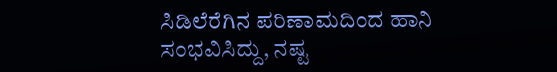ಸಿಡಿಲೆರೆಗಿನ ಪರಿಣಾಮದಿಂದ ಹಾನಿ ಸಂಭವಿಸಿದ್ದು, ನಷ್ಟ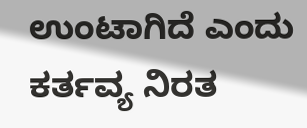ಉಂಟಾಗಿದೆ ಎಂದು ಕರ್ತವ್ಯ ನಿರತ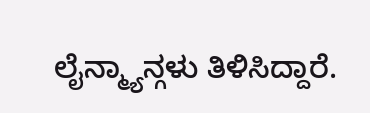ಲೈನ್ಮ್ಯಾನ್ಗಳು ತಿಳಿಸಿದ್ದಾರೆ.